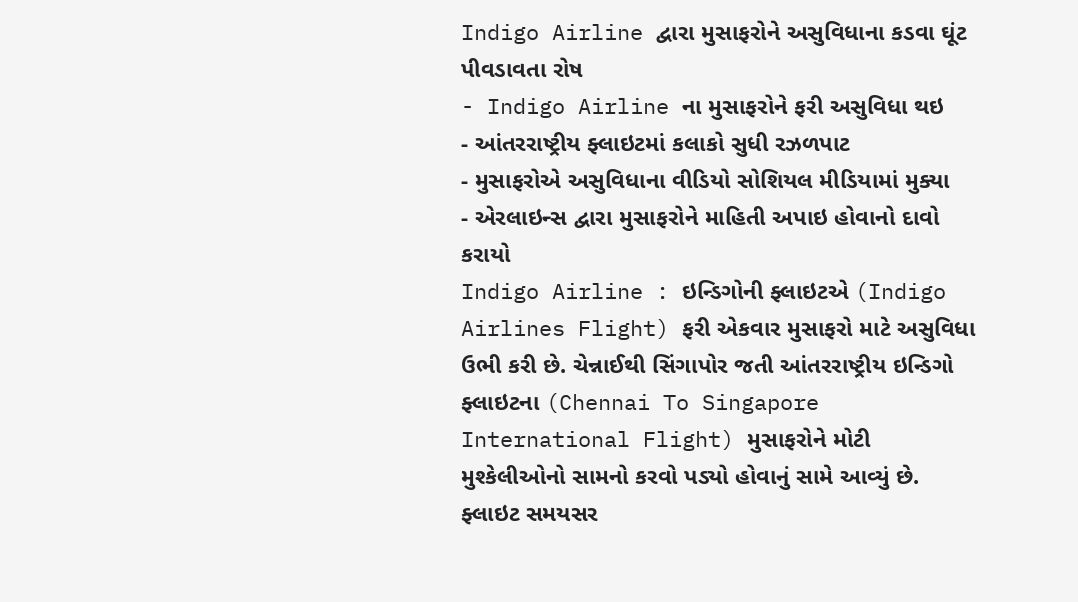Indigo Airline દ્વારા મુસાફરોને અસુવિધાના કડવા ઘૂંટ પીવડાવતા રોષ
- Indigo Airline ના મુસાફરોને ફરી અસુવિધા થઇ
- આંતરરાષ્ટ્રીય ફ્લાઇટમાં કલાકો સુધી રઝળપાટ
- મુસાફરોએ અસુવિધાના વીડિયો સોશિયલ મીડિયામાં મુક્યા
- એરલાઇન્સ દ્વારા મુસાફરોને માહિતી અપાઇ હોવાનો દાવો કરાયો
Indigo Airline : ઇન્ડિગોની ફ્લાઇટએ (Indigo Airlines Flight) ફરી એકવાર મુસાફરો માટે અસુવિધા ઉભી કરી છે. ચેન્નાઈથી સિંગાપોર જતી આંતરરાષ્ટ્રીય ઇન્ડિગો ફ્લાઇટના (Chennai To Singapore International Flight) મુસાફરોને મોટી મુશ્કેલીઓનો સામનો કરવો પડ્યો હોવાનું સામે આવ્યું છે. ફ્લાઇટ સમયસર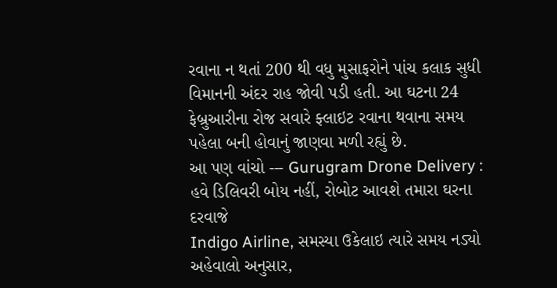રવાના ન થતાં 200 થી વધુ મુસાફરોને પાંચ કલાક સુધી વિમાનની અંદર રાહ જોવી પડી હતી. આ ઘટના 24 ફેબ્રુઆરીના રોજ સવારે ફ્લાઇટ રવાના થવાના સમય પહેલા બની હોવાનું જાણવા મળી રહ્યું છે.
આ પણ વાંચો --- Gurugram Drone Delivery : હવે ડિલિવરી બોય નહીં, રોબોટ આવશે તમારા ઘરના દરવાજે
Indigo Airline, સમસ્યા ઉકેલાઇ ત્યારે સમય નડ્યો
અહેવાલો અનુસાર,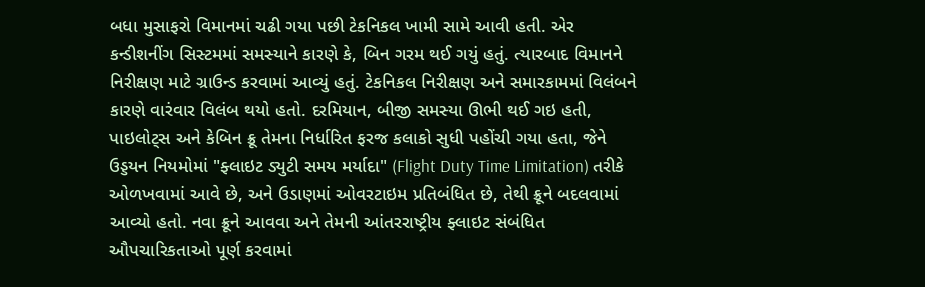બધા મુસાફરો વિમાનમાં ચઢી ગયા પછી ટેકનિકલ ખામી સામે આવી હતી. એર કન્ડીશનીંગ સિસ્ટમમાં સમસ્યાને કારણે કે, બિન ગરમ થઈ ગયું હતું. ત્યારબાદ વિમાનને નિરીક્ષણ માટે ગ્રાઉન્ડ કરવામાં આવ્યું હતું. ટેકનિકલ નિરીક્ષણ અને સમારકામમાં વિલંબને કારણે વારંવાર વિલંબ થયો હતો. દરમિયાન, બીજી સમસ્યા ઊભી થઈ ગઇ હતી, પાઇલોટ્સ અને કેબિન ક્રૂ તેમના નિર્ધારિત ફરજ કલાકો સુધી પહોંચી ગયા હતા, જેને ઉડ્ડયન નિયમોમાં "ફ્લાઇટ ડ્યુટી સમય મર્યાદા" (Flight Duty Time Limitation) તરીકે ઓળખવામાં આવે છે, અને ઉડાણમાં ઓવરટાઇમ પ્રતિબંધિત છે, તેથી ક્રૂને બદલવામાં આવ્યો હતો. નવા ક્રૂને આવવા અને તેમની આંતરરાષ્ટ્રીય ફ્લાઇટ સંબંધિત ઔપચારિકતાઓ પૂર્ણ કરવામાં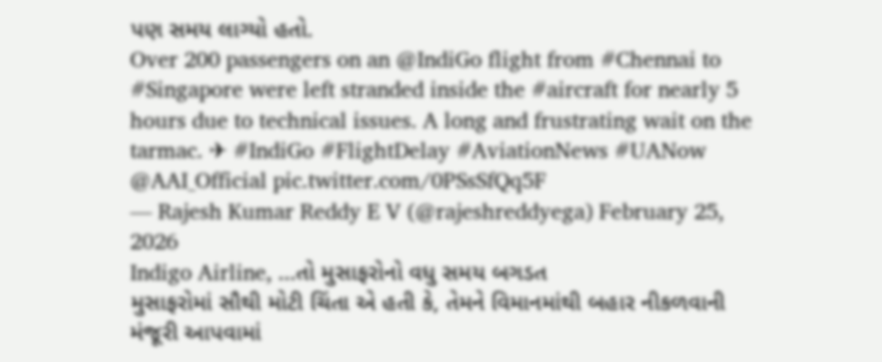પણ સમય લાગ્યો હતો.
Over 200 passengers on an @IndiGo flight from #Chennai to #Singapore were left stranded inside the #aircraft for nearly 5 hours due to technical issues. A long and frustrating wait on the tarmac. ✈ #IndiGo #FlightDelay #AviationNews #UANow @AAI_Official pic.twitter.com/0PSsSfQq5F
— Rajesh Kumar Reddy E V (@rajeshreddyega) February 25, 2026
Indigo Airline, ...તો મુસાફરોનો વધુ સમય બગડત
મુસાફરોમાં સૌથી મોટી ચિંતા એ હતી કે, તેમને વિમાનમાંથી બહાર નીકળવાની મંજૂરી આપવામાં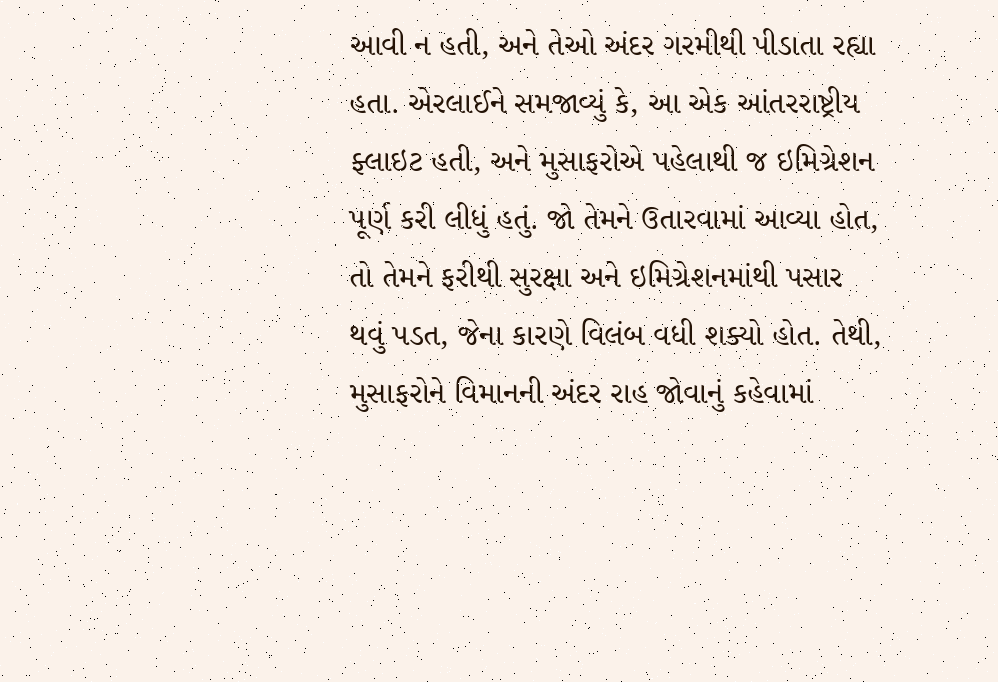આવી ન હતી, અને તેઓ અંદર ગરમીથી પીડાતા રહ્યા હતા. એરલાઈને સમજાવ્યું કે, આ એક આંતરરાષ્ટ્રીય ફ્લાઇટ હતી, અને મુસાફરોએ પહેલાથી જ ઇમિગ્રેશન પૂર્ણ કરી લીધું હતું. જો તેમને ઉતારવામાં આવ્યા હોત, તો તેમને ફરીથી સુરક્ષા અને ઇમિગ્રેશનમાંથી પસાર થવું પડત, જેના કારણે વિલંબ વધી શક્યો હોત. તેથી, મુસાફરોને વિમાનની અંદર રાહ જોવાનું કહેવામાં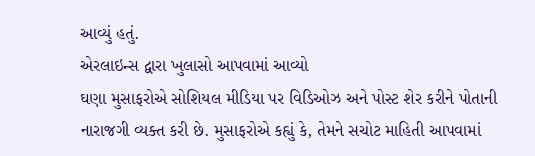આવ્યું હતું.
એરલાઇન્સ દ્વારા ખુલાસો આપવામાં આવ્યો
ઘણા મુસાફરોએ સોશિયલ મીડિયા પર વિડિઓઝ અને પોસ્ટ શેર કરીને પોતાની નારાજગી વ્યક્ત કરી છે. મુસાફરોએ કહ્યું કે, તેમને સચોટ માહિતી આપવામાં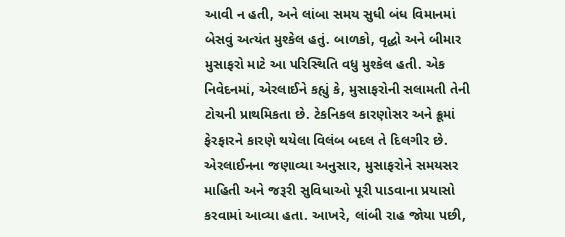આવી ન હતી, અને લાંબા સમય સુધી બંધ વિમાનમાં બેસવું અત્યંત મુશ્કેલ હતું. બાળકો, વૃદ્ધો અને બીમાર મુસાફરો માટે આ પરિસ્થિતિ વધુ મુશ્કેલ હતી. એક નિવેદનમાં, એરલાઈને કહ્યું કે, મુસાફરોની સલામતી તેની ટોચની પ્રાથમિકતા છે. ટેકનિકલ કારણોસર અને ક્રૂમાં ફેરફારને કારણે થયેલા વિલંબ બદલ તે દિલગીર છે. એરલાઈનના જણાવ્યા અનુસાર, મુસાફરોને સમયસર માહિતી અને જરૂરી સુવિધાઓ પૂરી પાડવાના પ્રયાસો કરવામાં આવ્યા હતા. આખરે, લાંબી રાહ જોયા પછી,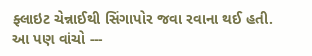ફ્લાઇટ ચેન્નાઈથી સિંગાપોર જવા રવાના થઈ હતી.
આ પણ વાંચો ---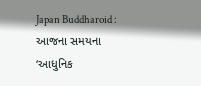Japan Buddharoid : આજના સમયના ‘આધુનિક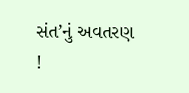સંત’નું અવતરણ !